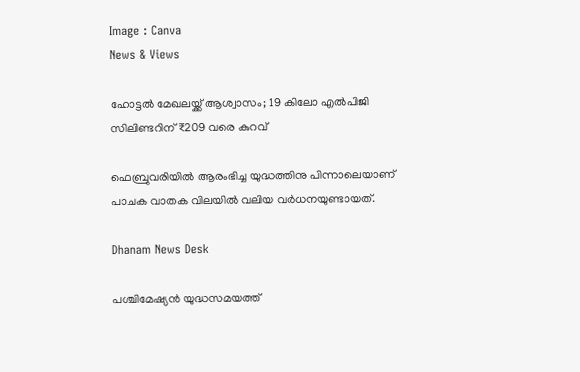Image : Canva
News & Views

ഹോട്ടൽ മേഖലയ്ക്ക് ആശ്വാസം; 19 കിലോ എൽപിജി സിലിണ്ടറിന് ₹209 വരെ കുറവ്

ഫെബ്രുവരിയില്‍ ആരംഭിച്ച യുദ്ധത്തിനു പിന്നാലെയാണ് പാചക വാതക വിലയില്‍ വലിയ വര്‍ധനയുണ്ടായത്.

Dhanam News Desk

പശ്ചിമേഷ്യന്‍ യുദ്ധസമയത്ത്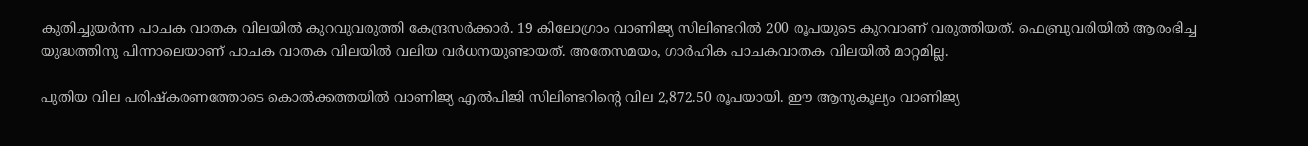കുതിച്ചുയര്‍ന്ന പാചക വാതക വിലയില്‍ കുറവുവരുത്തി കേന്ദ്രസര്‍ക്കാര്‍. 19 കിലോഗ്രാം വാണിജ്യ സിലിണ്ടറില്‍ 200 രൂപയുടെ കുറവാണ് വരുത്തിയത്. ഫെബ്രുവരിയില്‍ ആരംഭിച്ച യുദ്ധത്തിനു പിന്നാലെയാണ് പാചക വാതക വിലയില്‍ വലിയ വര്‍ധനയുണ്ടായത്. അതേസമയം, ഗാര്‍ഹിക പാചകവാതക വിലയില്‍ മാറ്റമില്ല.

പുതിയ വില പരിഷ്‌കരണത്തോടെ കൊല്‍ക്കത്തയില്‍ വാണിജ്യ എല്‍പിജി സിലിണ്ടറിന്റെ വില 2,872.50 രൂപയായി. ഈ ആനുകൂല്യം വാണിജ്യ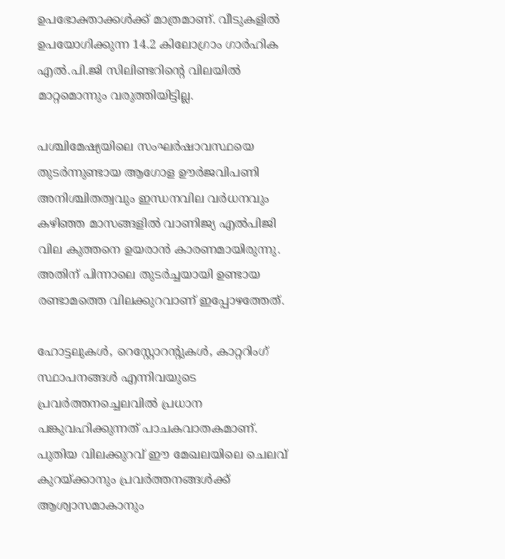ഉപഭോക്താക്കള്‍ക്ക് മാത്രമാണ്. വീടുകളില്‍ ഉപയോഗിക്കുന്ന 14.2 കിലോഗ്രാം ഗാര്‍ഹിക എല്‍.പി.ജി സിലിണ്ടറിന്റെ വിലയില്‍ മാറ്റമൊന്നും വരുത്തിയിട്ടില്ല.

പശ്ചിമേഷ്യയിലെ സംഘര്‍ഷാവസ്ഥയെ തുടര്‍ന്നുണ്ടായ ആഗോള ഊര്‍ജവിപണി അനിശ്ചിതത്വവും ഇന്ധനവില വര്‍ധനവും കഴിഞ്ഞ മാസങ്ങളില്‍ വാണിജ്യ എല്‍പിജി വില കുത്തനെ ഉയരാന്‍ കാരണമായിരുന്നു. അതിന് പിന്നാലെ തുടര്‍ച്ചയായി ഉണ്ടായ രണ്ടാമത്തെ വിലക്കുറവാണ് ഇപ്പോഴത്തേത്.

ഹോട്ടലുകള്‍, റെസ്റ്റോറന്റുകള്‍, കാറ്ററിംഗ് സ്ഥാപനങ്ങള്‍ എന്നിവയുടെ പ്രവര്‍ത്തനച്ചെലവില്‍ പ്രധാന പങ്കുവഹിക്കുന്നത് പാചകവാതകമാണ്. പുതിയ വിലക്കുറവ് ഈ മേഖലയിലെ ചെലവ് കുറയ്ക്കാനും പ്രവര്‍ത്തനങ്ങള്‍ക്ക് ആശ്വാസമാകാനും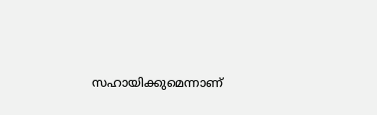സഹായിക്കുമെന്നാണ്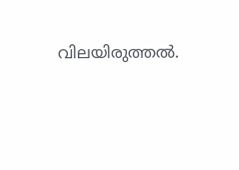വിലയിരുത്തല്‍.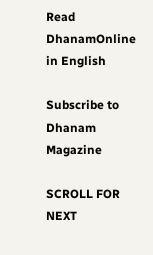Read DhanamOnline in English

Subscribe to Dhanam Magazine

SCROLL FOR NEXT